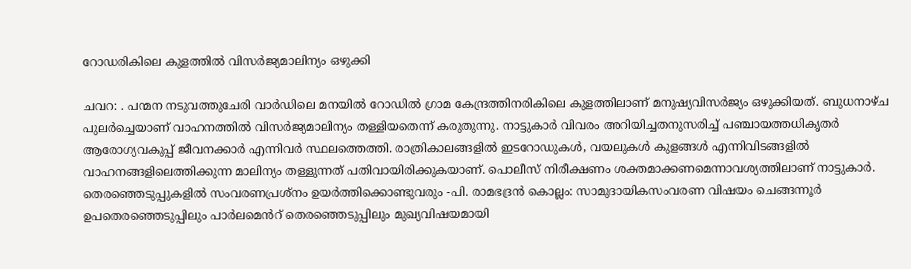റോഡരികിലെ കുളത്തിൽ വിസർജ്യമാലിന്യം ഒഴുക്കി

ചവറ: . പന്മന നടുവത്തുചേരി വാർഡിലെ മനയിൽ റോഡിൽ ഗ്രാമ കേന്ദ്രത്തിനരികിലെ കുളത്തിലാണ് മനുഷ്യവിസർജ്യം ഒഴുക്കിയത്. ബുധനാഴ്ച പുലർച്ചെയാണ് വാഹനത്തിൽ വിസർജ്യമാലിന്യം തള്ളിയതെന്ന് കരുതുന്നു. നാട്ടുകാർ വിവരം അറിയിച്ചതനുസരിച്ച് പഞ്ചായത്തധികൃതർ ആരോഗ്യവകുപ്പ് ജീവനക്കാർ എന്നിവർ സ്ഥലത്തെത്തി. രാത്രികാലങ്ങളിൽ ഇടറോഡുകൾ, വയലുകൾ കുളങ്ങൾ എന്നിവിടങ്ങളിൽ വാഹനങ്ങളിലെത്തിക്കുന്ന മാലിന്യം തള്ളുന്നത് പതിവായിരിക്കുകയാണ്. പൊലീസ് നിരീക്ഷണം ശക്തമാക്കണമെന്നാവശ്യത്തിലാണ് നാട്ടുകാർ. തെരഞ്ഞെടുപ്പുകളിൽ സംവരണപ്രശ്നം ഉയർത്തിക്കൊണ്ടുവരും -പി. രാമഭദ്രൻ കൊല്ലം: സാമുദായികസംവരണ വിഷയം ചെങ്ങന്നൂർ ഉപതെരഞ്ഞെടുപ്പിലും പാർലമെൻറ് തെരഞ്ഞെടുപ്പിലും മുഖ്യവിഷയമായി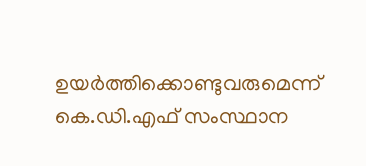ഉയർത്തിക്കൊണ്ടുവരുമെന്ന് കെ.ഡി.എഫ് സംസ്ഥാന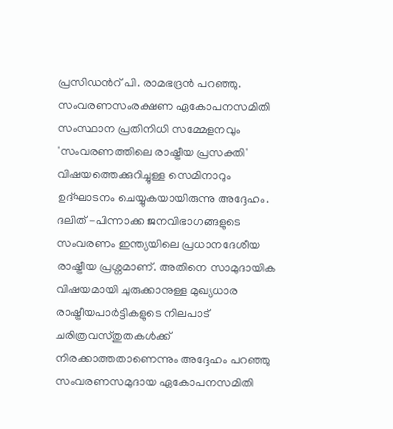പ്രസിഡൻറ് പി. രാമഭദ്രൻ പറഞ്ഞു. സംവരണസംരക്ഷണ ഏകോപനസമിതി സംസ്ഥാന പ്രതിനിധി സമ്മേളനവും 'സംവരണത്തിലെ രാഷ്ട്രീയ പ്രസക്തി' വിഷയത്തെക്കുറിച്ചുള്ള സെമിനാറും ഉദ്ഘാടനം ചെയ്യുകയായിരുന്നു അദ്ദേഹം. ദലിത് -പിന്നാക്ക ജനവിഭാഗങ്ങളുടെ സംവരണം ഇന്ത്യയിലെ പ്രധാനദേശീയ രാഷ്ട്രീയ പ്രശ്നമാണ്. അതിനെ സാമുദായിക വിഷയമായി ചുരുക്കാനുള്ള മുഖ്യധാര രാഷ്ട്രീയപാർട്ടികളുടെ നിലപാട് ചരിത്രവസ്തുതകൾക്ക് നിരക്കാത്തതാണെന്നും അദ്ദേഹം പറഞ്ഞു സംവരണസമുദായ ഏകോപനസമിതി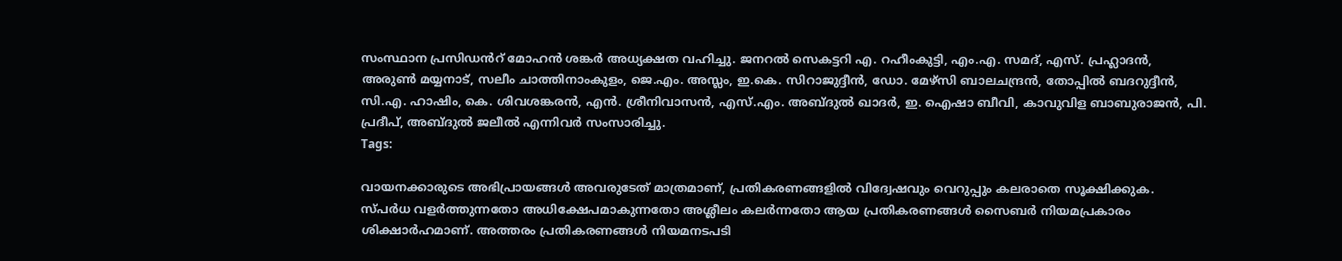സംസ്ഥാന പ്രസിഡൻറ് മോഹൻ ശങ്കർ അധ്യക്ഷത വഹിച്ചു. ജനറൽ സെകട്ടറി എ. റഹീംകുട്ടി, എം.എ. സമദ്, എസ്. പ്രഹ്ലാദൻ, അരുൺ മയ്യനാട്, സലീം ചാത്തിനാംകുളം, ജെ.എം. അസ്ലം, ഇ.കെ. സിറാജുദ്ദീൻ, ഡോ. മേഴ്സി ബാലചന്ദ്രൻ, തോപ്പിൽ ബദറുദ്ദീൻ, സി.എ. ഹാഷിം, കെ. ശിവശങ്കരൻ, എൻ. ശ്രീനിവാസൻ, എസ്.എം. അബ്ദുൽ ഖാദർ, ഇ. ഐഷാ ബീവി, കാവുവിള ബാബുരാജൻ, പി. പ്രദീപ്, അബ്ദുൽ ജലീൽ എന്നിവർ സംസാരിച്ചു.
Tags:

വായനക്കാരുടെ അഭിപ്രായങ്ങള്‍ അവരുടേത് മാത്രമാണ്, പ്രതികരണങ്ങളിൽ വിദ്വേഷവും വെറുപ്പും കലരാതെ സൂക്ഷിക്കുക. സ്പർധ വളർത്തുന്നതോ അധിക്ഷേപമാകുന്നതോ അശ്ലീലം കലർന്നതോ ആയ പ്രതികരണങ്ങൾ സൈബർ നിയമപ്രകാരം ശിക്ഷാർഹമാണ്. അത്തരം പ്രതികരണങ്ങൾ നിയമനടപടി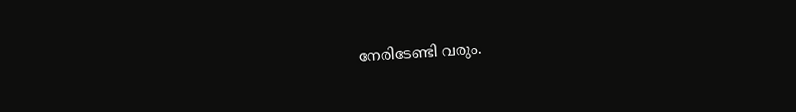നേരിടേണ്ടി വരും.